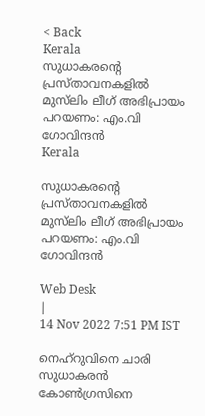< Back
Kerala
സുധാകരന്റെ പ്രസ്താവനകളിൽ മുസ്‌ലിം ലീഗ് അഭിപ്രായം പറയണം: എം.വി ഗോവിന്ദൻ
Kerala

സുധാകരന്റെ പ്രസ്താവനകളിൽ മുസ്‌ലിം ലീഗ് അഭിപ്രായം പറയണം: എം.വി ഗോവിന്ദൻ

Web Desk
|
14 Nov 2022 7:51 PM IST

നെഹ്‌റുവിനെ ചാരി സുധാകരൻ കോൺഗ്രസിനെ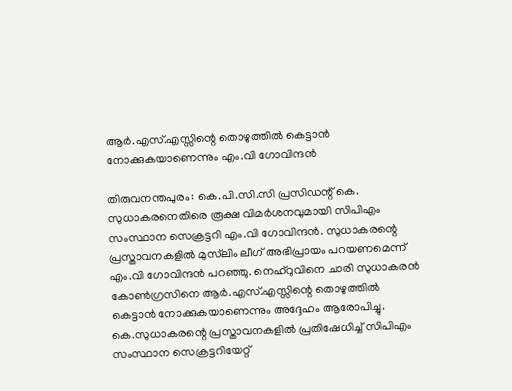ആർ.എസ്.എസ്സിന്റെ തൊഴുത്തിൽ കെട്ടാൻ നോക്കുകയാണെന്നും എം.വി ഗോവിന്ദൻ

തിരുവനന്തപുരം: കെ.പി.സി.സി പ്രസിഡന്റ് കെ. സുധാകരനെതിരെ രൂക്ഷ വിമർശനവുമായി സിപിഎം സംസ്ഥാന സെക്രട്ടറി എം.വി ഗോവിന്ദൻ. സുധാകരന്റെ പ്രസ്താവനകളിൽ മുസ്‌ലിം ലീഗ് അഭിപ്രായം പറയണമെന്ന് എം.വി ഗോവിന്ദൻ പറഞ്ഞു. നെഹ്‌റുവിനെ ചാരി സുധാകരൻ കോൺഗ്രസിനെ ആർ.എസ്.എസ്സിന്റെ തൊഴുത്തിൽ കെട്ടാൻ നോക്കുകയാണെന്നും അദ്ദേഹം ആരോപിച്ചു. കെ.സുധാകരന്റെ പ്രസ്താവനകളിൽ പ്രതിഷേധിച്ച് സിപിഎം സംസ്ഥാന സെക്രട്ടറിയേറ്റ്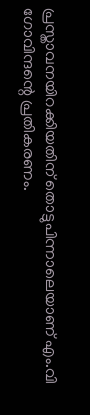പ്രസ്താവനയിറക്കിയതിന് തൊട്ടുപിന്നാലെയാണ് എം.വി ഗോവിന്ദന്റെ പ്രതികരണം.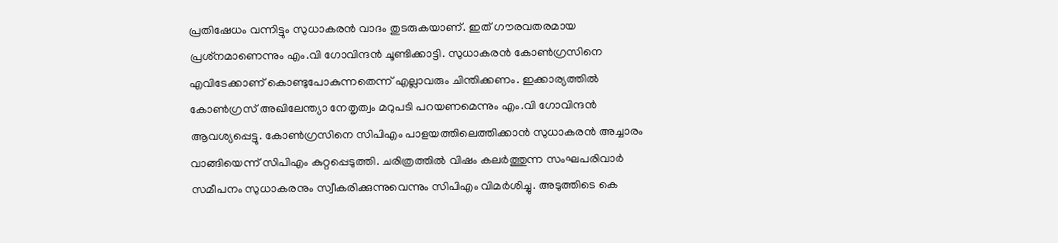പ്രതിഷേധം വന്നിട്ടും സുധാകരൻ വാദം തുടരുകയാണ്. ഇത് ഗൗരവതരമായ പ്രശ്‌നമാണെന്നും എം.വി ഗോവിന്ദൻ ചൂണ്ടിക്കാട്ടി. സുധാകരൻ കോൺഗ്രസിനെ എവിടേക്കാണ് കൊണ്ടുപോകുന്നതെന്ന് എല്ലാവരും ചിന്തിക്കണം. ഇക്കാര്യത്തിൽ കോൺഗ്രസ് അഖിലേന്ത്യാ നേതൃത്വം മറുപടി പറയണമെന്നും എം.വി ഗോവിന്ദൻ ആവശ്യപ്പെട്ടു. കോൺഗ്രസിനെ സിപിഎം പാളയത്തിലെത്തിക്കാൻ സുധാകരൻ അച്ചാരം വാങ്ങിയെന്ന് സിപിഎം കുറ്റപ്പെടുത്തി. ചരിത്രത്തിൽ വിഷം കലർത്തുന്ന സംഘപരിവാർ സമീപനം സുധാകരനും സ്വീകരിക്കുന്നുവെന്നും സിപിഎം വിമർശിച്ചു. അടുത്തിടെ കെ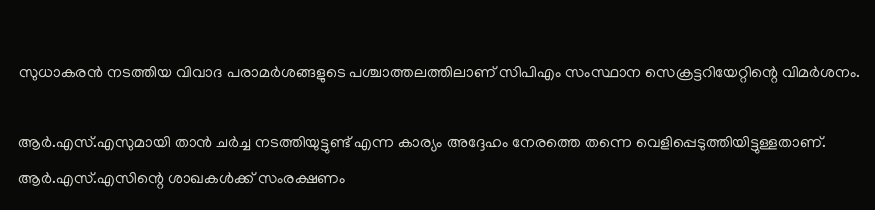സുധാകരൻ നടത്തിയ വിവാദ പരാമർശങ്ങളുടെ പശ്ചാത്തലത്തിലാണ് സിപിഎം സംസ്ഥാന സെക്രട്ടറിയേറ്റിന്റെ വിമർശനം.

ആർ.എസ്.എസുമായി താൻ ചർച്ച നടത്തിയുട്ടുണ്ട് എന്ന കാര്യം അദ്ദേഹം നേരത്തെ തന്നെ വെളിപ്പെടുത്തിയിട്ടുള്ളതാണ്. ആർ.എസ്.എസിന്റെ ശാഖകൾക്ക് സംരക്ഷണം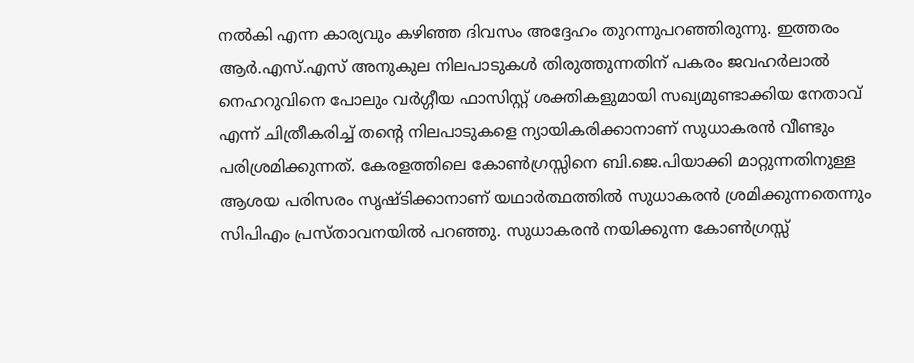നൽകി എന്ന കാര്യവും കഴിഞ്ഞ ദിവസം അദ്ദേഹം തുറന്നുപറഞ്ഞിരുന്നു. ഇത്തരം ആർ.എസ്.എസ് അനുകുല നിലപാടുകൾ തിരുത്തുന്നതിന് പകരം ജവഹർലാൽ നെഹറുവിനെ പോലും വർഗ്ഗീയ ഫാസിസ്റ്റ് ശക്തികളുമായി സഖ്യമുണ്ടാക്കിയ നേതാവ് എന്ന് ചിത്രീകരിച്ച് തന്റെ നിലപാടുകളെ ന്യായികരിക്കാനാണ് സുധാകരൻ വീണ്ടും പരിശ്രമിക്കുന്നത്. കേരളത്തിലെ കോൺഗ്രസ്സിനെ ബി.ജെ.പിയാക്കി മാറ്റുന്നതിനുള്ള ആശയ പരിസരം സൃഷ്ടിക്കാനാണ് യഥാർത്ഥത്തിൽ സുധാകരൻ ശ്രമിക്കുന്നതെന്നും സിപിഎം പ്രസ്താവനയിൽ പറഞ്ഞു. സുധാകരൻ നയിക്കുന്ന കോൺഗ്രസ്സ്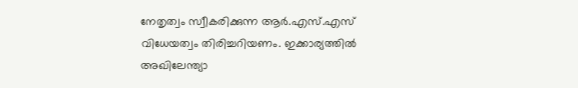നേതൃത്വം സ്വീകരിക്കുന്ന ആർ.എസ്.എസ് വിധേയത്വം തിരിച്ചറിയണം. ഇക്കാര്യത്തിൽ അഖിലേന്ത്യാ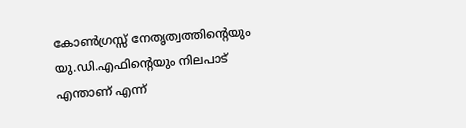കോൺഗ്രസ്സ് നേതൃത്വത്തിന്റെയും യു.ഡി.എഫിന്റെയും നിലപാട് എന്താണ് എന്ന്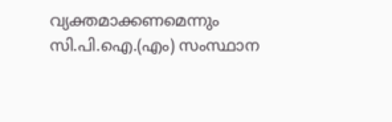വ്യക്തമാക്കണമെന്നും സി.പി.ഐ.(എം) സംസ്ഥാന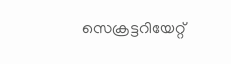സെക്രട്ടറിയേറ്റ്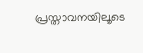പ്രസ്താവനയിലൂടെ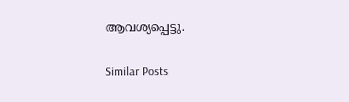ആവശ്യപ്പെട്ടു.

Similar Posts